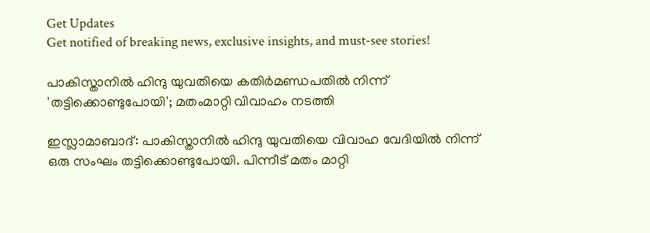Get Updates
Get notified of breaking news, exclusive insights, and must-see stories!

പാകിസ്താനില്‍ ഹിന്ദു യുവതിയെ കതിര്‍മണ്ഡപതില്‍ നിന്ന് 'തട്ടിക്കൊണ്ടുപോയി'; മതംമാറ്റി വിവാഹം നടത്തി

ഇസ്ലാമാബാദ്: പാകിസ്താനില്‍ ഹിന്ദു യുവതിയെ വിവാഹ വേദിയില്‍ നിന്ന് ഒരു സംഘം തട്ടിക്കൊണ്ടുപോയി. പിന്നീട് മതം മാറ്റി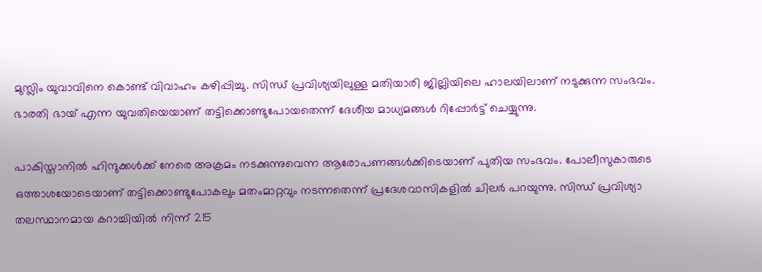മുസ്ലിം യുവാവിനെ കൊണ്ട് വിവാഹം കഴിപ്പിച്ചു. സിന്ധ് പ്രവിശ്യയിലുള്ള മതിയാരി ജില്ലിയിലെ ഹാലയിലാണ് നടുക്കുന്ന സംഭവം. ഭാരതി ഭായ് എന്ന യുവതിയെയാണ് തട്ടിക്കൊണ്ടുപോയതെന്ന് ദേശീയ മാധ്യമങ്ങള്‍ റിപ്പോര്‍ട്ട് ചെയ്യുന്നു.

പാകിസ്താനില്‍ ഹിന്ദുക്കള്‍ക്ക് നേരെ അക്രമം നടക്കുന്നുവെന്ന ആരോപണങ്ങള്‍ക്കിടെയാണ് പുതിയ സംഭവം. പോലീസുകാരുടെ ഒത്താശയോടെയാണ് തട്ടിക്കൊണ്ടുപോകലും മതംമാറ്റവും നടന്നതെന്ന് പ്രദേശവാസികളില്‍ ചിലര്‍ പറയുന്നു. സിന്ധ് പ്രവിശ്യാ തലസ്ഥാനമായ കറാച്ചിയില്‍ നിന്ന് 215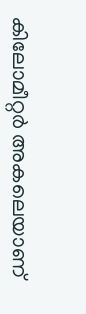കിലോമീറ്റര്‍ അകലെയാണ്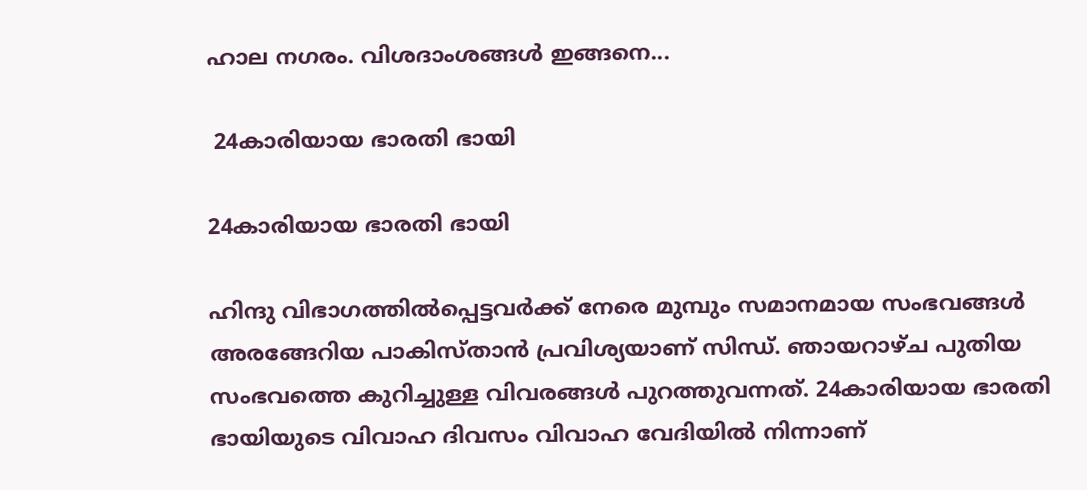ഹാല നഗരം. വിശദാംശങ്ങള്‍ ഇങ്ങനെ...

 24കാരിയായ ഭാരതി ഭായി

24കാരിയായ ഭാരതി ഭായി

ഹിന്ദു വിഭാഗത്തില്‍പ്പെട്ടവര്‍ക്ക് നേരെ മുമ്പും സമാനമായ സംഭവങ്ങള്‍ അരങ്ങേറിയ പാകിസ്താന്‍ പ്രവിശ്യയാണ് സിന്ധ്. ഞായറാഴ്ച പുതിയ സംഭവത്തെ കുറിച്ചുള്ള വിവരങ്ങള്‍ പുറത്തുവന്നത്. 24കാരിയായ ഭാരതി ഭായിയുടെ വിവാഹ ദിവസം വിവാഹ വേദിയില്‍ നിന്നാണ്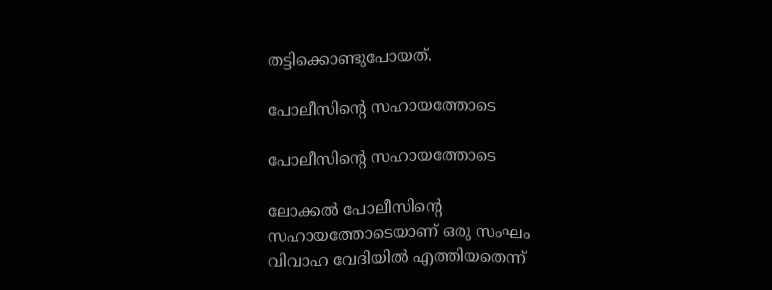തട്ടിക്കൊണ്ടുപോയത്.

പോലീസിന്റെ സഹായത്തോടെ

പോലീസിന്റെ സഹായത്തോടെ

ലോക്കല്‍ പോലീസിന്റെ സഹായത്തോടെയാണ് ഒരു സംഘം വിവാഹ വേദിയില്‍ എത്തിയതെന്ന്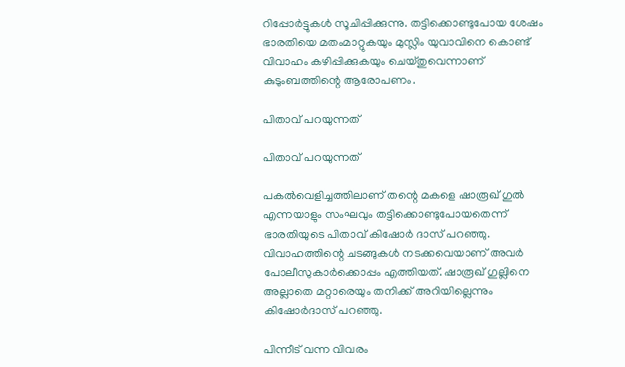റിപ്പോര്‍ട്ടുകള്‍ സൂചിപ്പിക്കുന്നു. തട്ടിക്കൊണ്ടുപോയ ശേഷം ഭാരതിയെ മതംമാറ്റുകയും മുസ്ലിം യുവാവിനെ കൊണ്ട് വിവാഹം കഴിപ്പിക്കുകയും ചെയ്തുവെന്നാണ് കുടുംബത്തിന്റെ ആരോപണം.

പിതാവ് പറയുന്നത്

പിതാവ് പറയുന്നത്

പകല്‍വെളിച്ചത്തിലാണ് തന്റെ മകളെ ഷാരൂഖ് ഗുല്‍ എന്നയാളും സംഘവും തട്ടിക്കൊണ്ടുപോയതെന്ന് ഭാരതിയുടെ പിതാവ് കിഷോര്‍ ദാസ് പറഞ്ഞു. വിവാഹത്തിന്റെ ചടങ്ങുകള്‍ നടക്കവെയാണ് അവര്‍ പോലീസുകാര്‍ക്കൊപ്പം എത്തിയത്. ഷാരൂഖ് ഗുല്ലിനെ അല്ലാതെ മറ്റാരെയും തനിക്ക് അറിയില്ലെന്നും കിഷോര്‍ദാസ് പറഞ്ഞു.

പിന്നീട് വന്ന വിവരം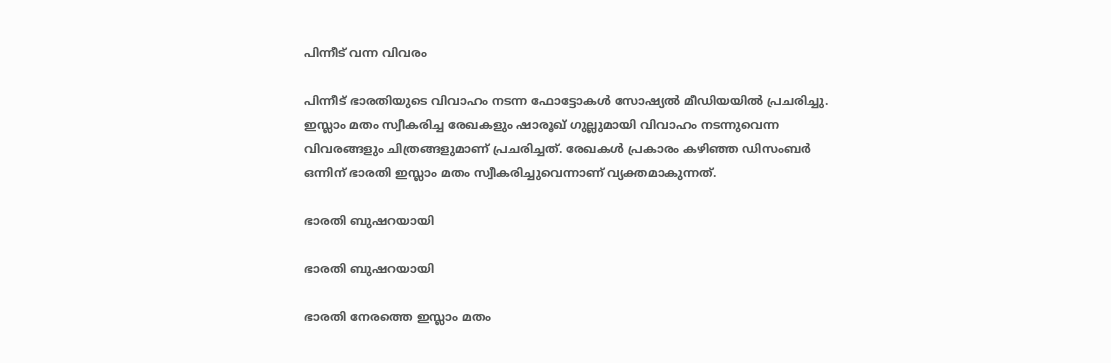പിന്നീട് വന്ന വിവരം

പിന്നീട് ഭാരതിയുടെ വിവാഹം നടന്ന ഫോട്ടോകള്‍ സോഷ്യല്‍ മീഡിയയില്‍ പ്രചരിച്ചു. ഇസ്ലാം മതം സ്വീകരിച്ച രേഖകളും ഷാരൂഖ് ഗുല്ലുമായി വിവാഹം നടന്നുവെന്ന വിവരങ്ങളും ചിത്രങ്ങളുമാണ് പ്രചരിച്ചത്. രേഖകള്‍ പ്രകാരം കഴിഞ്ഞ ഡിസംബര്‍ ഒന്നിന് ഭാരതി ഇസ്ലാം മതം സ്വീകരിച്ചുവെന്നാണ് വ്യക്തമാകുന്നത്.

ഭാരതി ബുഷറയായി

ഭാരതി ബുഷറയായി

ഭാരതി നേരത്തെ ഇസ്ലാം മതം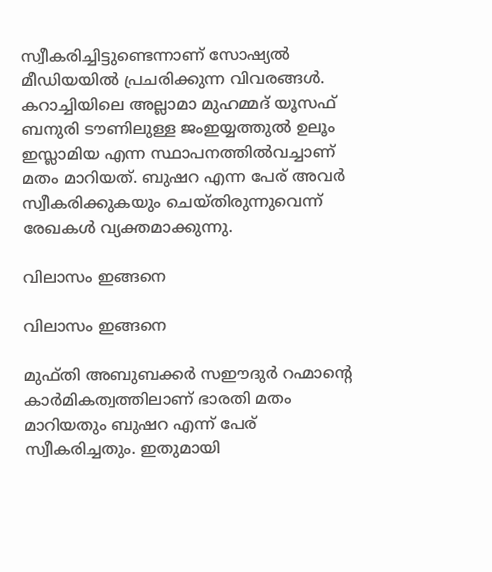സ്വീകരിച്ചിട്ടുണ്ടെന്നാണ് സോഷ്യല്‍ മീഡിയയില്‍ പ്രചരിക്കുന്ന വിവരങ്ങള്‍. കറാച്ചിയിലെ അല്ലാമാ മുഹമ്മദ് യൂസഫ് ബനുരി ടൗണിലുള്ള ജംഇയ്യത്തുല്‍ ഉലൂം ഇസ്ലാമിയ എന്ന സ്ഥാപനത്തില്‍വച്ചാണ് മതം മാറിയത്. ബുഷറ എന്ന പേര് അവര്‍ സ്വീകരിക്കുകയും ചെയ്തിരുന്നുവെന്ന് രേഖകള്‍ വ്യക്തമാക്കുന്നു.

വിലാസം ഇങ്ങനെ

വിലാസം ഇങ്ങനെ

മുഫ്തി അബുബക്കര്‍ സഈദുര്‍ റഹ്മാന്റെ കാര്‍മികത്വത്തിലാണ് ഭാരതി മതം മാറിയതും ബുഷറ എന്ന് പേര് സ്വീകരിച്ചതും. ഇതുമായി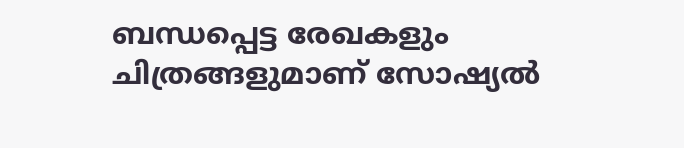ബന്ധപ്പെട്ട രേഖകളും ചിത്രങ്ങളുമാണ് സോഷ്യല്‍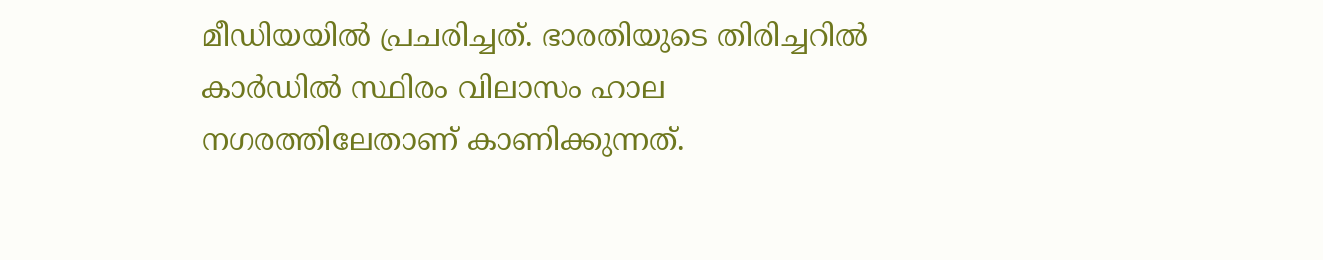മീഡിയയില്‍ പ്രചരിച്ചത്. ഭാരതിയുടെ തിരിച്ചറില്‍ കാര്‍ഡില്‍ സ്ഥിരം വിലാസം ഹാല നഗരത്തിലേതാണ് കാണിക്കുന്നത്.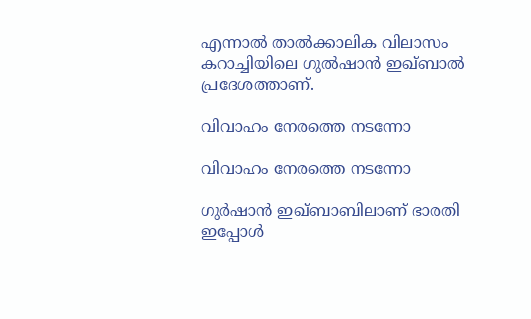എന്നാല്‍ താല്‍ക്കാലിക വിലാസം കറാച്ചിയിലെ ഗുല്‍ഷാന്‍ ഇഖ്ബാല്‍ പ്രദേശത്താണ്.

വിവാഹം നേരത്തെ നടന്നോ

വിവാഹം നേരത്തെ നടന്നോ

ഗുര്‍ഷാന്‍ ഇഖ്ബാബിലാണ് ഭാരതി ഇപ്പോള്‍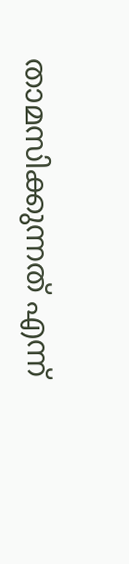താമസിക്കുന്നത് എന്ന്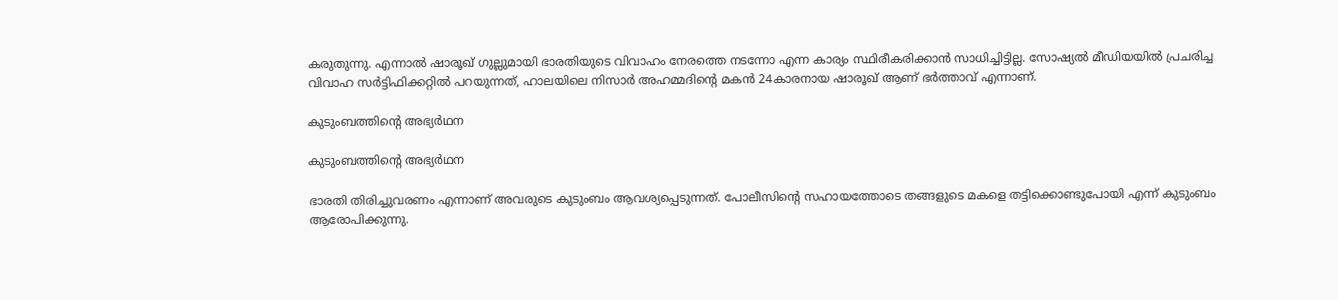കരുതുന്നു. എന്നാല്‍ ഷാരൂഖ് ഗുല്ലുമായി ഭാരതിയുടെ വിവാഹം നേരത്തെ നടന്നോ എന്ന കാര്യം സ്ഥിരീകരിക്കാന്‍ സാധിച്ചിട്ടില്ല. സോഷ്യല്‍ മീഡിയയില്‍ പ്രചരിച്ച വിവാഹ സര്‍ട്ടിഫിക്കറ്റില്‍ പറയുന്നത്, ഹാലയിലെ നിസാര്‍ അഹമ്മദിന്റെ മകന്‍ 24കാരനായ ഷാരൂഖ് ആണ് ഭര്‍ത്താവ് എന്നാണ്.

കുടുംബത്തിന്റെ അഭ്യര്‍ഥന

കുടുംബത്തിന്റെ അഭ്യര്‍ഥന

ഭാരതി തിരിച്ചുവരണം എന്നാണ് അവരുടെ കുടുംബം ആവശ്യപ്പെടുന്നത്. പോലീസിന്റെ സഹായത്തോടെ തങ്ങളുടെ മകളെ തട്ടിക്കൊണ്ടുപോയി എന്ന് കുടുംബം ആരോപിക്കുന്നു.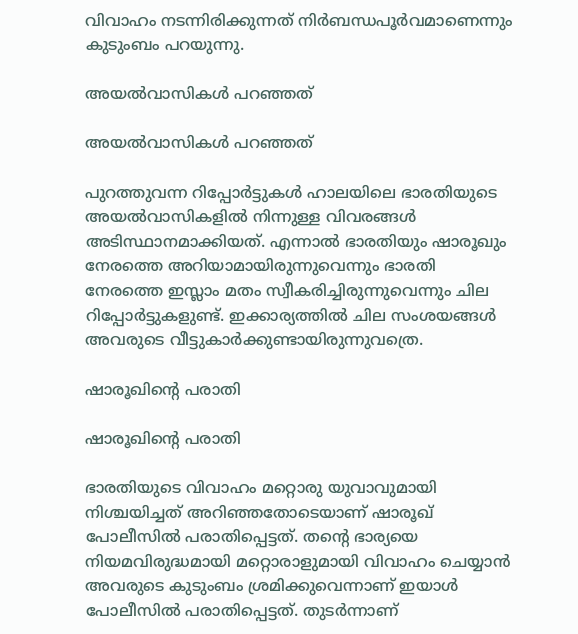വിവാഹം നടന്നിരിക്കുന്നത് നിര്‍ബന്ധപൂര്‍വമാണെന്നും കുടുംബം പറയുന്നു.

അയല്‍വാസികള്‍ പറഞ്ഞത്

അയല്‍വാസികള്‍ പറഞ്ഞത്

പുറത്തുവന്ന റിപ്പോര്‍ട്ടുകള്‍ ഹാലയിലെ ഭാരതിയുടെ അയല്‍വാസികളില്‍ നിന്നുള്ള വിവരങ്ങള്‍ അടിസ്ഥാനമാക്കിയത്. എന്നാല്‍ ഭാരതിയും ഷാരൂഖും നേരത്തെ അറിയാമായിരുന്നുവെന്നും ഭാരതി നേരത്തെ ഇസ്ലാം മതം സ്വീകരിച്ചിരുന്നുവെന്നും ചില റിപ്പോര്‍ട്ടുകളുണ്ട്. ഇക്കാര്യത്തില്‍ ചില സംശയങ്ങള്‍ അവരുടെ വീട്ടുകാര്‍ക്കുണ്ടായിരുന്നുവത്രെ.

ഷാരൂഖിന്റെ പരാതി

ഷാരൂഖിന്റെ പരാതി

ഭാരതിയുടെ വിവാഹം മറ്റൊരു യുവാവുമായി നിശ്ചയിച്ചത് അറിഞ്ഞതോടെയാണ് ഷാരൂഖ് പോലീസില്‍ പരാതിപ്പെട്ടത്. തന്റെ ഭാര്യയെ നിയമവിരുദ്ധമായി മറ്റൊരാളുമായി വിവാഹം ചെയ്യാന്‍ അവരുടെ കുടുംബം ശ്രമിക്കുവെന്നാണ് ഇയാള്‍ പോലീസില്‍ പരാതിപ്പെട്ടത്. തുടര്‍ന്നാണ്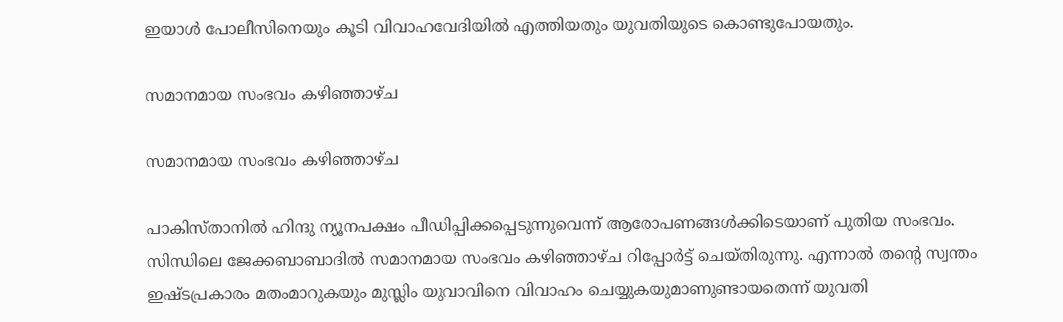ഇയാള്‍ പോലീസിനെയും കൂടി വിവാഹവേദിയില്‍ എത്തിയതും യുവതിയുടെ കൊണ്ടുപോയതും.

സമാനമായ സംഭവം കഴിഞ്ഞാഴ്ച

സമാനമായ സംഭവം കഴിഞ്ഞാഴ്ച

പാകിസ്താനില്‍ ഹിന്ദു ന്യൂനപക്ഷം പീഡിപ്പിക്കപ്പെടുന്നുവെന്ന് ആരോപണങ്ങള്‍ക്കിടെയാണ് പുതിയ സംഭവം. സിന്ധിലെ ജേക്കബാബാദില്‍ സമാനമായ സംഭവം കഴിഞ്ഞാഴ്ച റിപ്പോര്‍ട്ട് ചെയ്തിരുന്നു. എന്നാല്‍ തന്റെ സ്വന്തം ഇഷ്ടപ്രകാരം മതംമാറുകയും മുസ്ലിം യുവാവിനെ വിവാഹം ചെയ്യുകയുമാണുണ്ടായതെന്ന് യുവതി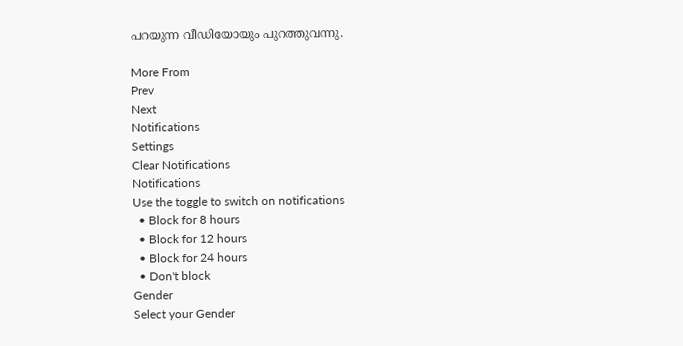പറയുന്ന വീഡിയോയും പുറത്തുവന്നു.

More From
Prev
Next
Notifications
Settings
Clear Notifications
Notifications
Use the toggle to switch on notifications
  • Block for 8 hours
  • Block for 12 hours
  • Block for 24 hours
  • Don't block
Gender
Select your Gender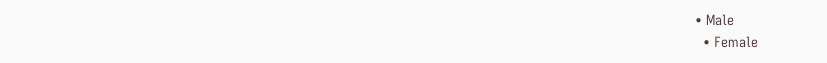• Male
  • Female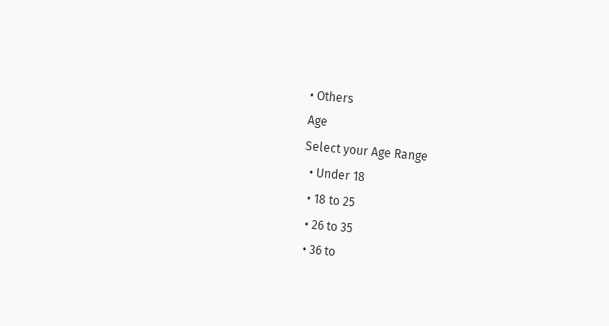• Others
Age
Select your Age Range
  • Under 18
  • 18 to 25
  • 26 to 35
  • 36 to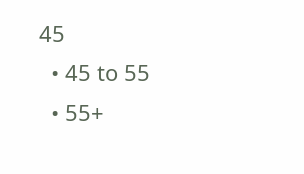45
  • 45 to 55
  • 55+